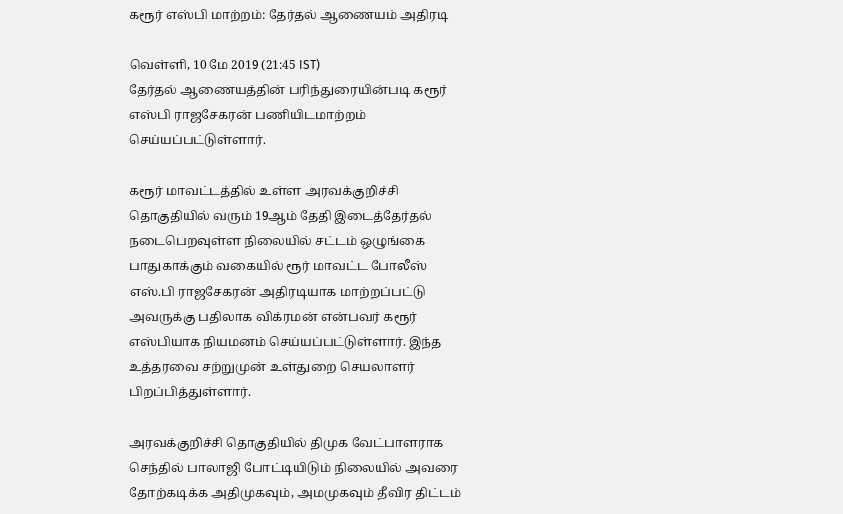கரூர் எஸ்பி மாற்றம்: தேர்தல் ஆணையம் அதிரடி

வெள்ளி, 10 மே 2019 (21:45 IST)
தேர்தல் ஆணையத்தின் பரிந்துரையின்படி கரூர் எஸ்பி ராஜசேகரன் பணியிடமாற்றம் செய்யப்பட்டுள்ளார்.

கரூர் மாவட்டத்தில் உள்ள அரவக்குறிச்சி தொகுதியில் வரும் 19ஆம் தேதி இடைத்தேர்தல் நடைபெறவுள்ள நிலையில் சட்டம் ஒழுங்கை பாதுகாக்கும் வகையில் ரூர் மாவட்ட போலீஸ் எஸ்.பி ராஜசேகரன் அதிரடியாக மாற்றப்பட்டு அவருக்கு பதிலாக விக்ரமன் என்பவர் கரூர் எஸ்பியாக நியமனம் செய்யப்பட்டுள்ளார். இந்த உத்தரவை சற்றுமுன் உள்துறை செயலாளர் பிறப்பித்துள்ளார்.

அரவக்குறிச்சி தொகுதியில் திமுக வேட்பாளராக செந்தில் பாலாஜி போட்டியிடும் நிலையில் அவரை தோற்கடிக்க அதிமுகவும், அமமுகவும் தீவிர திட்டம்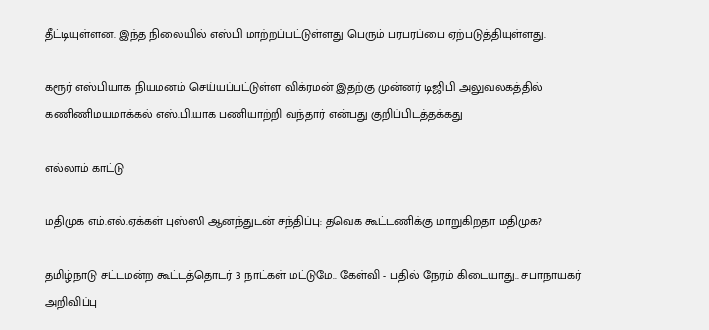தீட்டியுள்ளன. இந்த நிலையில் எஸ்பி மாற்றப்பட்டுள்ளது பெரும் பரபரப்பை ஏற்படுத்தியுள்ளது.

கரூர் எஸ்பியாக நியமனம் செய்யப்பட்டுள்ள விக்ரமன் இதற்கு முன்னர் டிஜிபி அலுவலகத்தில் கணிணிமயமாக்கல் எஸ்.பி.யாக பணியாற்றி வந்தார் என்பது குறிப்பிடத்தக்கது

எல்லாம் காட்டு

மதிமுக எம்.எல்.ஏக்கள் புஸ்ஸி ஆனந்துடன் சந்திப்பு: தவெக கூட்டணிக்கு மாறுகிறதா மதிமுக?

தமிழ்நாடு சட்டமன்ற கூட்டத்தொடர் 3 நாட்கள் மட்டுமே.. கேள்வி - பதில் நேரம் கிடையாது.. சபாநாயகர் அறிவிப்பு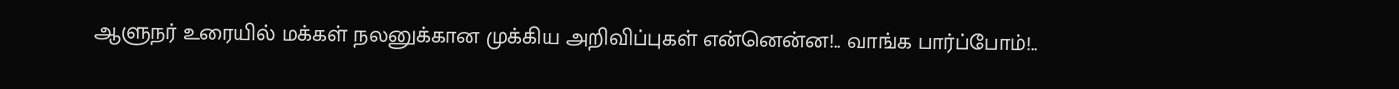ஆளுநர் உரையில் மக்கள் நலனுக்கான முக்கிய அறிவிப்புகள் என்னென்ன!.. வாங்க பார்ப்போம்!..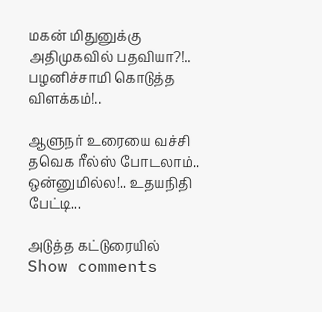மகன் மிதுனுக்கு அதிமுகவில் பதவியா?!.. பழனிச்சாமி கொடுத்த விளக்கம்!..

ஆளுநர் உரையை வச்சி தவெக ரீல்ஸ் போடலாம்.. ஒன்னுமில்ல!.. உதயநிதி பேட்டி...

அடுத்த கட்டுரையில்
Show comments